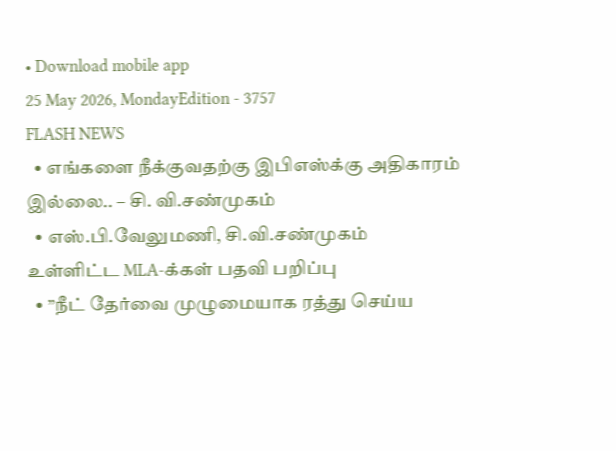• Download mobile app
25 May 2026, MondayEdition - 3757
FLASH NEWS
  • எங்களை நீக்குவதற்கு இபிஎஸ்க்கு அதிகாரம் இல்லை.. – சி. வி.சண்முகம்
  • எஸ்.பி.வேலுமணி, சி.வி.சண்முகம் உள்ளிட்ட MLA-க்கள் பதவி பறிப்பு
  • ”நீட் தேர்வை முழுமையாக ரத்து செய்ய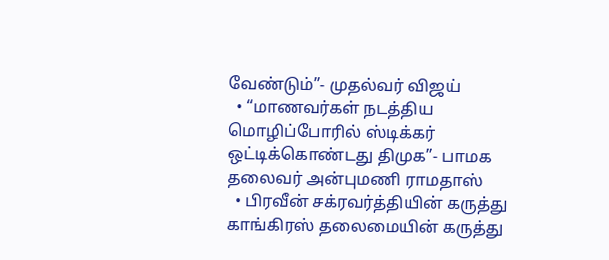வேண்டும்”- முதல்வர் விஜய்
  • “மாணவர்கள் நடத்திய மொழிப்போரில் ஸ்டிக்கர் ஒட்டிக்கொண்டது திமுக”- பாமக தலைவர் அன்புமணி ராமதாஸ்
  • பிரவீன் சக்ரவர்த்தியின் கருத்து காங்கிரஸ் தலைமையின் கருத்து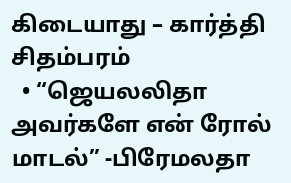கிடையாது – கார்த்தி சிதம்பரம்
  • “ஜெயலலிதா அவர்களே என் ரோல் மாடல்” -பிரேமலதா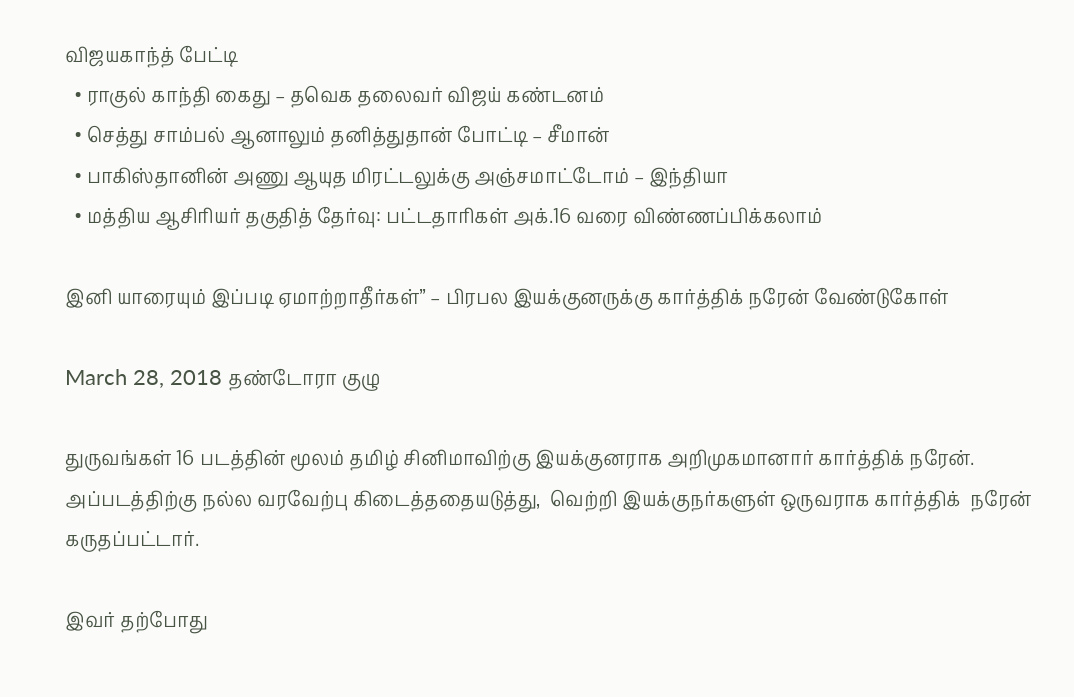விஜயகாந்த் பேட்டி
  • ராகுல் காந்தி கைது – தவெக தலைவர் விஜய் கண்டனம்
  • செத்து சாம்பல் ஆனாலும் தனித்துதான் போட்டி – சீமான்
  • பாகிஸ்தானின் அணு ஆயுத மிரட்டலுக்கு அஞ்சமாட்டோம் – இந்தியா
  • மத்திய ஆசிரியர் தகுதித் தேர்வு: பட்டதாரிகள் அக்.16 வரை விண்ணப்பிக்கலாம்

இனி யாரையும் இப்படி ஏமாற்றாதீர்கள்” – பிரபல இயக்குனருக்கு கார்த்திக் நரேன் வேண்டுகோள்

March 28, 2018 தண்டோரா குழு

துருவங்கள் 16 படத்தின் மூலம் தமிழ் சினிமாவிற்கு இயக்குனராக அறிமுகமானார் கார்த்திக் நரேன். அப்படத்திற்கு நல்ல வரவேற்பு கிடைத்ததையடுத்து,  வெற்றி இயக்குநர்களுள் ஒருவராக கார்த்திக்  நரேன் கருதப்பட்டார்.

இவர் தற்போது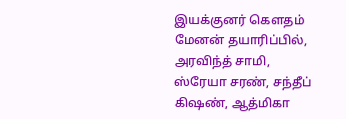இயக்குனர் கௌதம் மேனன் தயாரிப்பில், அரவிந்த் சாமி, ஸ்ரேயா சரண், சந்தீப் கிஷண், ஆத்மிகா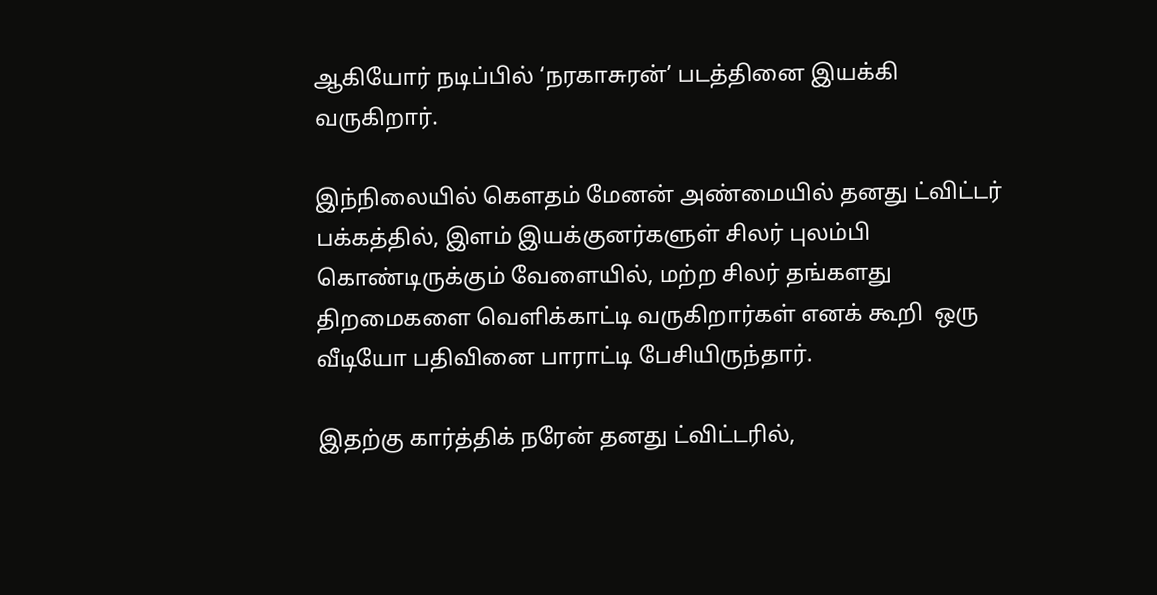ஆகியோர் நடிப்பில் ‘நரகாசுரன்’ படத்தினை இயக்கி வருகிறார்.

இந்நிலையில் கௌதம் மேனன் அண்மையில் தனது ட்விட்டர் பக்கத்தில், இளம் இயக்குனர்களுள் சிலர் புலம்பி கொண்டிருக்கும் வேளையில், மற்ற சிலர் தங்களது திறமைகளை வெளிக்காட்டி வருகிறார்கள் எனக் கூறி  ஒரு வீடியோ பதிவினை பாராட்டி பேசியிருந்தார்.

இதற்கு கார்த்திக் நரேன் தனது ட்விட்டரில்,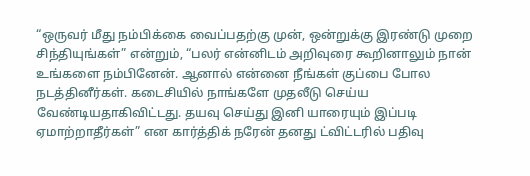“ஒருவர் மீது நம்பிக்கை வைப்பதற்கு முன், ஒன்றுக்கு இரண்டு முறை சிந்தியுங்கள்” என்றும், “பலர் என்னிடம் அறிவுரை கூறினாலும் நான் உங்களை நம்பினேன். ஆனால் என்னை நீங்கள் குப்பை போல நடத்தினீர்கள். கடைசியில் நாங்களே முதலீடு செய்ய வேண்டியதாகிவிட்டது. தயவு செய்து இனி யாரையும் இப்படி ஏமாற்றாதீர்கள்” என கார்த்திக் நரேன் தனது ட்விட்டரில் பதிவு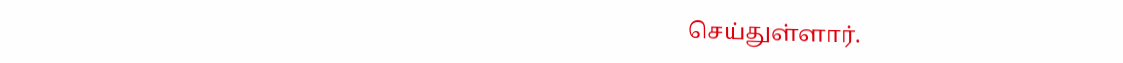செய்துள்ளார்.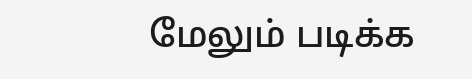மேலும் படிக்க